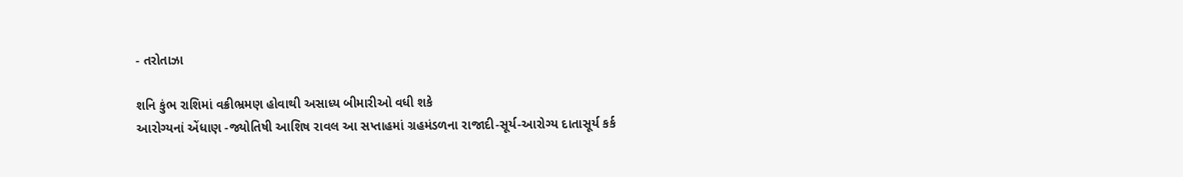- તરોતાઝા

શનિ કુંભ રાશિમાં વક્રીભ્રમણ હોવાથી અસાધ્ય બીમારીઓ વધી શકે
આરોગ્યનાં એંધાણ -જ્યોતિષી આશિષ રાવલ આ સપ્તાહમાં ગ્રહમંડળના રાજાદી-સૂર્ય-આરોગ્ય દાતાસૂર્ય કર્ક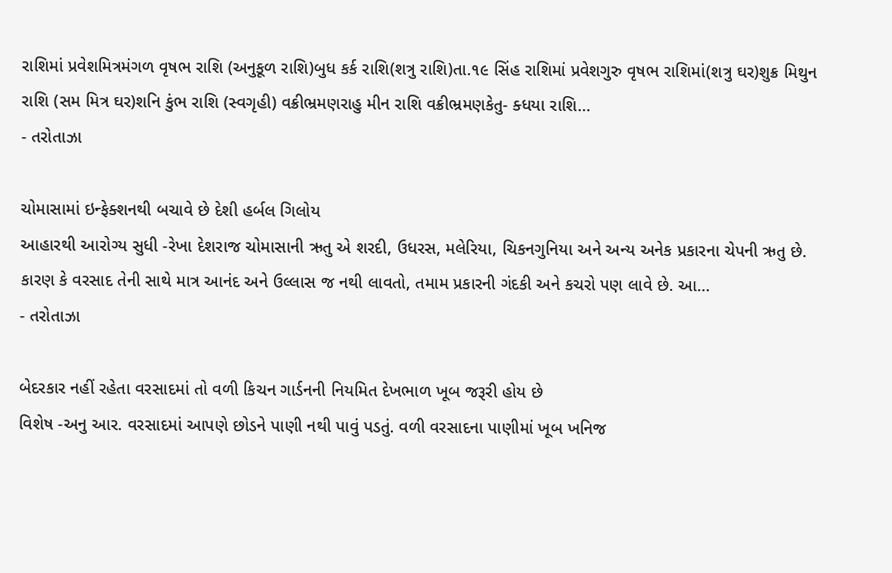રાશિમાં પ્રવેશમિત્રમંગળ વૃષભ રાશિ (અનુકૂળ રાશિ)બુધ કર્ક રાશિ(શત્રુ રાશિ)તા.૧૯ સિંહ રાશિમાં પ્રવેશગુરુ વૃષભ રાશિમાં(શત્રુ ઘર)શુક્ર મિથુન રાશિ (સમ મિત્ર ઘર)શનિ કુંભ રાશિ (સ્વગૃહી) વક્રીભ્રમણરાહુ મીન રાશિ વક્રીભ્રમણકેતુ- ક્ધયા રાશિ…
- તરોતાઝા

ચોમાસામાં ઇન્ફેક્શનથી બચાવે છે દેશી હર્બલ ગિલોય
આહારથી આરોગ્ય સુધી -રેખા દેશરાજ ચોમાસાની ઋતુ એ શરદી, ઉધરસ, મલેરિયા, ચિકનગુનિયા અને અન્ય અનેક પ્રકારના ચેપની ઋતુ છે. કારણ કે વરસાદ તેની સાથે માત્ર આનંદ અને ઉલ્લાસ જ નથી લાવતો, તમામ પ્રકારની ગંદકી અને કચરો પણ લાવે છે. આ…
- તરોતાઝા

બેદરકાર નહીં રહેતા વરસાદમાં તો વળી કિચન ગાર્ડનની નિયમિત દેખભાળ ખૂબ જરૂરી હોય છે
વિશેષ -અનુ આર. વરસાદમાં આપણે છોડને પાણી નથી પાવું પડતું. વળી વરસાદના પાણીમાં ખૂબ ખનિજ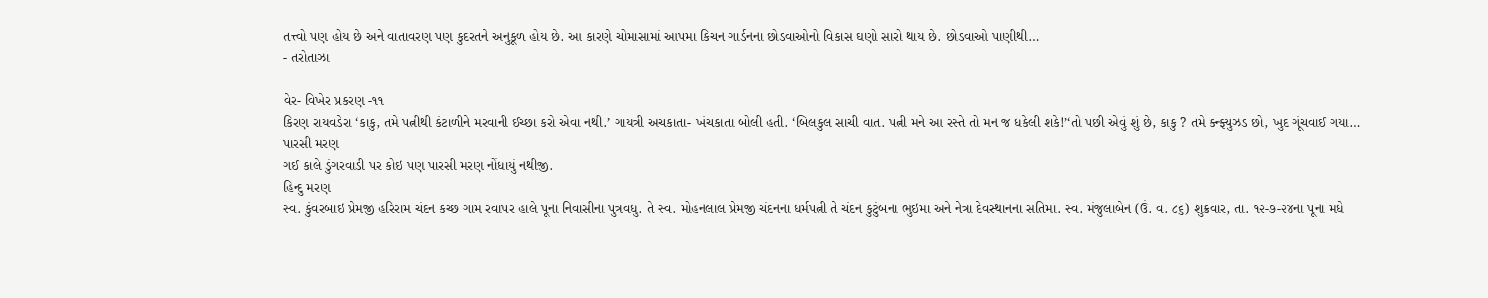તત્ત્વો પણ હોય છે અને વાતાવરણ પણ કુદરતને અનુકૂળ હોય છે. આ કારણે ચોમાસામાં આપમા કિચન ગાર્ડનના છોડવાઓનો વિકાસ ઘણો સારો થાય છે. છોડવાઓ પાણીથી…
- તરોતાઝા

વેર- વિખેર પ્રકરણ -૧૧
કિરણ રાયવડેરા ‘કાકુ, તમે પત્નીથી કંટાળીને મરવાની ઈચ્છા કરો એવા નથી.’ ગાયત્રી અચકાતા- ખંચકાતા બોલી હતી. ‘બિલકુલ સાચી વાત. પત્ની મને આ રસ્તે તો મન જ ધકેલી શકે!’‘તો પછી એવું શું છે, કાકુ ? તમે ક્ન્ફ્યુઝડ છો, ખુદ ગૂંચવાઈ ગયા…
પારસી મરણ
ગઈ કાલે ડુંગરવાડી પર કોઇ પણ પારસી મરણ નોંધાયું નથીજી.
હિન્દુ મરણ
સ્વ. કુંવરબાઇ પ્રેમજી હરિરામ ચંદન કચ્છ ગામ રવાપર હાલે પૂના નિવાસીના પુત્રવધુ. તે સ્વ. મોહનલાલ પ્રેમજી ચંદનના ધર્મપત્ની તે ચંદન કુટુંબના ભુઇમા અને નેત્રા દેવસ્થાનના સતિમા. સ્વ. મંજુલાબેન (ઉં. વ. ૮૬) શુક્રવાર, તા. ૧૨-૭-૨૪ના પૂના મધે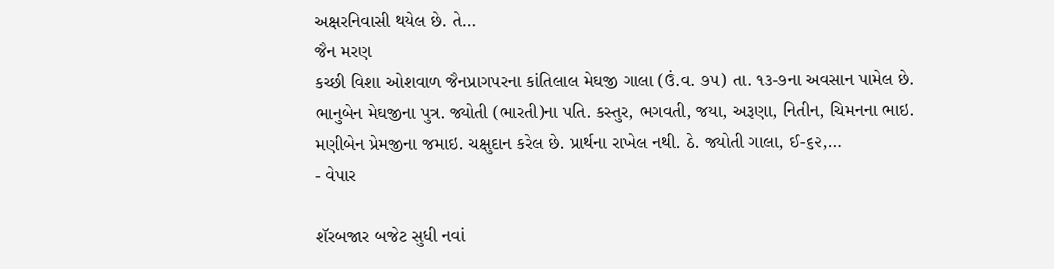અક્ષરનિવાસી થયેલ છે. તે…
જૈન મરણ
કચ્છી વિશા ઓશવાળ જૈનપ્રાગપરના કાંતિલાલ મેઘજી ગાલા (ઉં.વ. ૭૫) તા. ૧૩-૭ના અવસાન પામેલ છે. ભાનુબેન મેઘજીના પુત્ર. જ્યોતી (ભારતી)ના પતિ. કસ્તુર, ભગવતી, જયા, અરૂણા, નિતીન, ચિમનના ભાઇ. મણીબેન પ્રેમજીના જમાઇ. ચક્ષુદાન કરેલ છે. પ્રાર્થના રાખેલ નથી. ઠે. જ્યોતી ગાલા, ઈ-૬૨,…
- વેપાર

શૅરબજાર બજેટ સુધી નવાં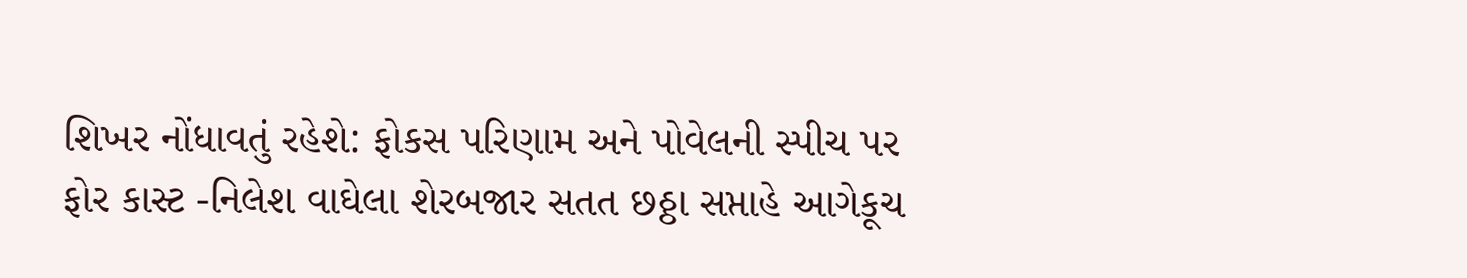શિખર નોંધાવતું રહેશે: ફોકસ પરિણામ અને પોવેલની સ્પીચ પર
ફોર કાસ્ટ -નિલેશ વાઘેલા શેરબજાર સતત છઠ્ઠા સપ્તાહે આગેકૂચ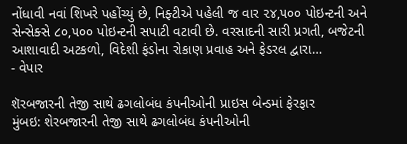નોંધાવી નવાં શિખરે પહોંચ્યું છે, નિફ્ટીએ પહેલી જ વાર ૨૪,૫૦૦ પોઇન્ટની અને સેન્સેક્સે ૮૦,૫૦૦ પોઇન્ટની સપાટી વટાવી છે. વરસાદની સારી પ્રગતી, બજેટની આશાવાદી અટકળો, વિદેશી ફંડોના રોકાણ પ્રવાહ અને ફેડરલ દ્વારા…
- વેપાર

શૅરબજારની તેજી સાથે ઢગલોબંધ કંપનીઓની પ્રાઇસ બેન્ડમાં ફેરફાર
મુંબઇ: શેરબજારની તેજી સાથે ઢગલોબંધ કંપનીઓની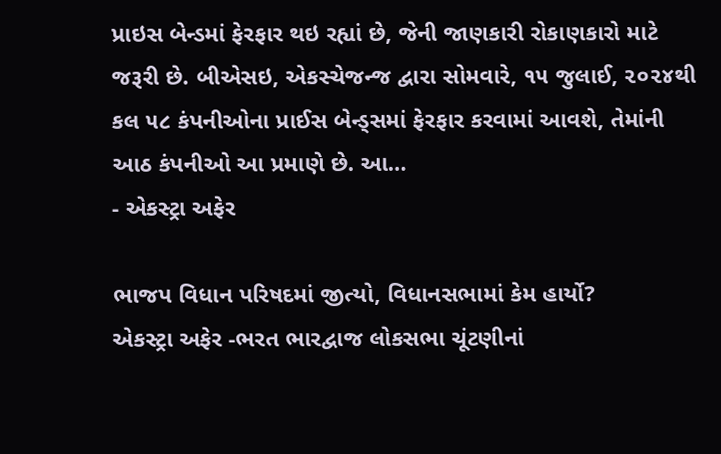પ્રાઇસ બેન્ડમાં ફેરફાર થઇ રહ્યાં છે, જેની જાણકારી રોકાણકારો માટે જરૂરી છે. બીએસઇ, એકસ્ચેજન્જ દ્વારા સોમવારે, ૧૫ જુલાઈ, ૨૦૨૪થી કલ ૫૮ કંપનીઓના પ્રાઈસ બેન્ડ્સમાં ફેરફાર કરવામાં આવશે, તેમાંની આઠ કંપનીઓ આ પ્રમાણે છે. આ…
- એકસ્ટ્રા અફેર

ભાજપ વિધાન પરિષદમાં જીત્યો, વિધાનસભામાં કેમ હાર્યો?
એકસ્ટ્રા અફેર -ભરત ભારદ્વાજ લોકસભા ચૂંટણીનાં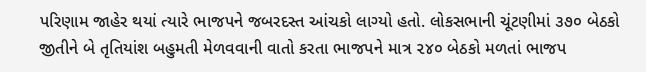પરિણામ જાહેર થયાં ત્યારે ભાજપને જબરદસ્ત આંચકો લાગ્યો હતો. લોકસભાની ચૂંટણીમાં ૩૭૦ બેઠકો જીતીને બે તૃતિયાંશ બહુમતી મેળવવાની વાતો કરતા ભાજપને માત્ર ૨૪૦ બેઠકો મળતાં ભાજપ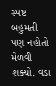સ્પષ્ટ બહુમતી પણ નહોતો મેળવી શક્યો. વડા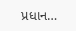પ્રધાન…